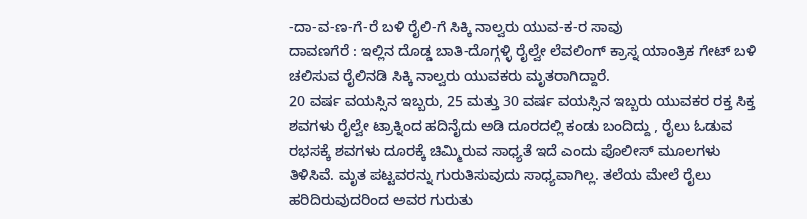-ದಾ-ವ-ಣ-ಗೆ-ರೆ ಬಳಿ ರೈಲಿ-ಗೆ ಸಿಕ್ಕಿ ನಾಲ್ವರು ಯುವ-ಕ-ರ ಸಾವು
ದಾವಣಗೆರೆ : ಇಲ್ಲಿನ ದೊಡ್ಡ ಬಾತಿ-ದೊಗ್ಗಳ್ಳಿ ರೈಲ್ವೇ ಲೆವಲಿಂಗ್ ಕ್ರಾಸ್ನ ಯಾಂತ್ರಿಕ ಗೇಟ್ ಬಳಿ ಚಲಿಸುವ ರೈಲಿನಡಿ ಸಿಕ್ಕಿ ನಾಲ್ವರು ಯುವಕರು ಮೃತರಾಗಿದ್ದಾರೆ.
20 ವರ್ಷ ವಯಸ್ಸಿನ ಇಬ್ಬರು, 25 ಮತ್ತು 30 ವರ್ಷ ವಯಸ್ಸಿನ ಇಬ್ಬರು ಯುವಕರ ರಕ್ತ ಸಿಕ್ತ ಶವಗಳು ರೈಲ್ವೇ ಟ್ರಾಕ್ನಿಂದ ಹದಿನೈದು ಅಡಿ ದೂರದಲ್ಲಿ ಕಂಡು ಬಂದಿದ್ದು , ರೈಲು ಓಡುವ ರಭಸಕ್ಕೆ ಶವಗಳು ದೂರಕ್ಕೆ ಚಿಮ್ಮಿರುವ ಸಾಧ್ಯತೆ ಇದೆ ಎಂದು ಪೊಲೀಸ್ ಮೂಲಗಳು ತಿಳಿಸಿವೆ. ಮೃತ ಪಟ್ಟವರನ್ನು ಗುರುತಿಸುವುದು ಸಾಧ್ಯವಾಗಿಲ್ಲ. ತಲೆಯ ಮೇಲೆ ರೈಲು ಹರಿದಿರುವುದರಿಂದ ಅವರ ಗುರುತು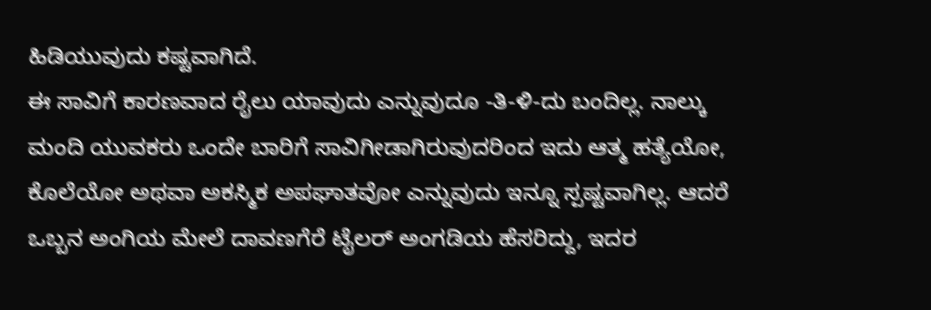ಹಿಡಿಯುವುದು ಕಷ್ಟವಾಗಿದೆ.
ಈ ಸಾವಿಗೆ ಕಾರಣವಾದ ರೈಲು ಯಾವುದು ಎನ್ನುವುದೂ -ತಿ-ಳಿ-ದು ಬಂದಿಲ್ಲ. ನಾಲ್ಕು ಮಂದಿ ಯುವಕರು ಒಂದೇ ಬಾರಿಗೆ ಸಾವಿಗೀಡಾಗಿರುವುದರಿಂದ ಇದು ಆತ್ಮ ಹತ್ಯೆಯೋ, ಕೊಲೆಯೋ ಅಥವಾ ಅಕಸ್ಮಿಕ ಅಪಘಾತವೋ ಎನ್ನುವುದು ಇನ್ನೂ ಸ್ಪಷ್ಟವಾಗಿಲ್ಲ. ಆದರೆ ಒಬ್ಬನ ಅಂಗಿಯ ಮೇಲೆ ದಾವಣಗೆರೆ ಟೈಲರ್ ಅಂಗಡಿಯ ಹೆಸರಿದ್ದು, ಇದರ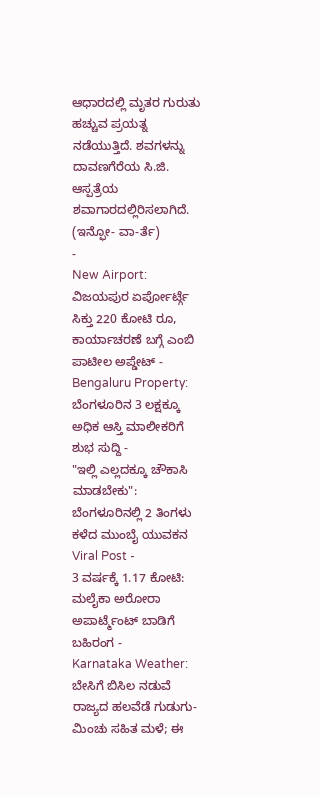ಆಧಾರದಲ್ಲಿ ಮೃತರ ಗುರುತು ಹಚ್ಚುವ ಪ್ರಯತ್ನ ನಡೆಯುತ್ತಿದೆ. ಶವಗಳನ್ನು ದಾವಣಗೆರೆಯ ಸಿ.ಜಿ. ಆಸ್ಪತ್ರೆಯ ಶವಾಗಾರದಲ್ಲಿರಿಸಲಾಗಿದೆ.
(ಇನ್ಫೋ- ವಾ-ರ್ತೆ)
-
New Airport: ವಿಜಯಪುರ ಏರ್ಪೋರ್ಟ್ಗೆ ಸಿಕ್ತು 220 ಕೋಟಿ ರೂ, ಕಾರ್ಯಾಚರಣೆ ಬಗ್ಗೆ ಎಂಬಿ ಪಾಟೀಲ ಅಪ್ಡೇಟ್ -
Bengaluru Property: ಬೆಂಗಳೂರಿನ 3 ಲಕ್ಷಕ್ಕೂ ಅಧಿಕ ಆಸ್ತಿ ಮಾಲೀಕರಿಗೆ ಶುಭ ಸುದ್ದಿ -
"ಇಲ್ಲಿ ಎಲ್ಲದಕ್ಕೂ ಚೌಕಾಸಿ ಮಾಡಬೇಕು": ಬೆಂಗಳೂರಿನಲ್ಲಿ 2 ತಿಂಗಳು ಕಳೆದ ಮುಂಬೈ ಯುವಕನ Viral Post -
3 ವರ್ಷಕ್ಕೆ 1.17 ಕೋಟಿ: ಮಲೈಕಾ ಅರೋರಾ ಅಪಾರ್ಟ್ಮೆಂಟ್ ಬಾಡಿಗೆ ಬಹಿರಂಗ -
Karnataka Weather: ಬೇಸಿಗೆ ಬಿಸಿಲ ನಡುವೆ ರಾಜ್ಯದ ಹಲವೆಡೆ ಗುಡುಗು-ಮಿಂಚು ಸಹಿತ ಮಳೆ; ಈ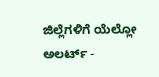ಜಿಲ್ಲೆಗಳಿಗೆ ಯೆಲ್ಲೋ ಅಲರ್ಟ್ -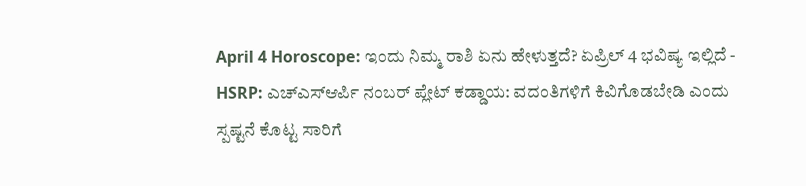April 4 Horoscope: ಇಂದು ನಿಮ್ಮ ರಾಶಿ ಏನು ಹೇಳುತ್ತದೆ? ಏಪ್ರಿಲ್ 4 ಭವಿಷ್ಯ ಇಲ್ಲಿದೆ -
HSRP: ಎಚ್ಎಸ್ಆರ್ಪಿ ನಂಬರ್ ಪ್ಲೇಟ್ ಕಡ್ಡಾಯ: ವದಂತಿಗಳಿಗೆ ಕಿವಿಗೊಡಬೇಡಿ ಎಂದು ಸ್ಪಷ್ಟನೆ ಕೊಟ್ಟ ಸಾರಿಗೆ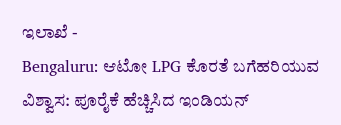ಇಲಾಖೆ -
Bengaluru: ಆಟೋ LPG ಕೊರತೆ ಬಗೆಹರಿಯುವ ವಿಶ್ವಾಸ: ಪೂರೈಕೆ ಹೆಚ್ಚಿಸಿದ ಇಂಡಿಯನ್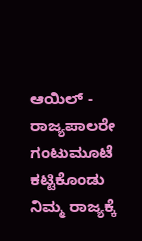ಆಯಿಲ್ -
ರಾಜ್ಯಪಾಲರೇ ಗಂಟುಮೂಟೆ ಕಟ್ಟಿಕೊಂಡು ನಿಮ್ಮ ರಾಜ್ಯಕ್ಕೆ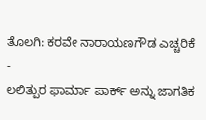ತೊಲಗಿ: ಕರವೇ ನಾರಾಯಣಗೌಡ ಎಚ್ಚರಿಕೆ -
ಲಲಿತ್ಪುರ ಫಾರ್ಮಾ ಪಾರ್ಕ್ ಅನ್ನು ಜಾಗತಿಕ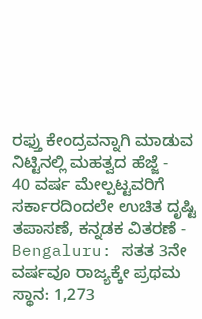ರಫ್ತು ಕೇಂದ್ರವನ್ನಾಗಿ ಮಾಡುವ ನಿಟ್ಟಿನಲ್ಲಿ ಮಹತ್ವದ ಹೆಜ್ಜೆ -
40 ವರ್ಷ ಮೇಲ್ಪಟ್ಟವರಿಗೆ ಸರ್ಕಾರದಿಂದಲೇ ಉಚಿತ ದೃಷ್ಟಿ ತಪಾಸಣೆ, ಕನ್ನಡಕ ವಿತರಣೆ -
Bengaluru: ಸತತ 3ನೇ ವರ್ಷವೂ ರಾಜ್ಯಕ್ಕೇ ಪ್ರಥಮ ಸ್ಥಾನ: 1,273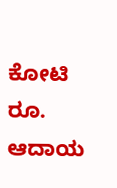ಕೋಟಿ ರೂ. ಆದಾಯ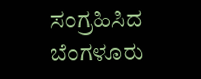ಸಂಗ್ರಹಿಸಿದ ಬೆಂಗಳೂರು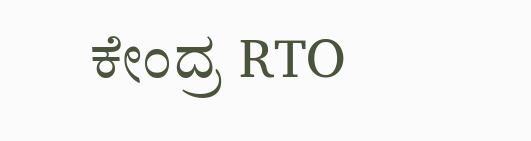ಕೇಂದ್ರ RTO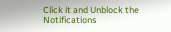Click it and Unblock the Notifications